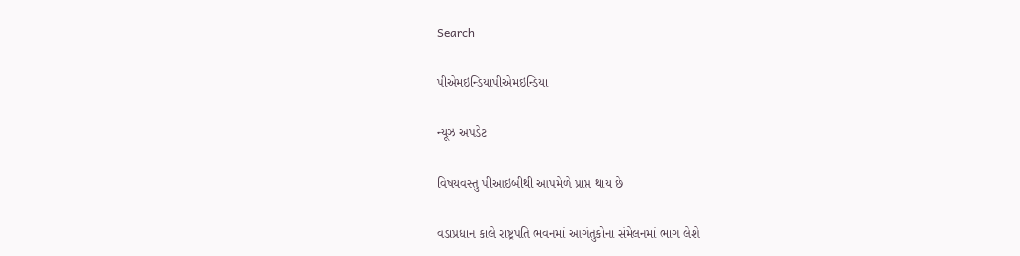Search

પીએમઇન્ડિયાપીએમઇન્ડિયા

ન્યૂઝ અપડેટ

વિષયવસ્તુ પીઆઇબીથી આપમેળે પ્રાપ્ત થાય છે

વડાપ્રધાન કાલે રાષ્ટ્રપતિ ભવનમાં આગંતુકોના સંમેલનમાં ભાગ લેશે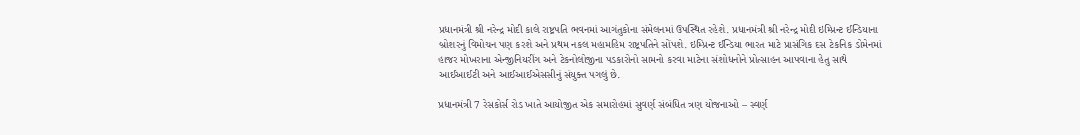પ્રધાનમંત્રી શ્રી નરેન્દ્ર મોદી કાલે રાષ્ટ્રપતિ ભવનમાં આગંતુકોના સંમેલનમાં ઉપસ્થિત રહેશે. પ્રધાનમંત્રી શ્રી નરેન્દ્ર મોદી ઇમ્પ્રિન્ટ ઈન્ડિયાના બ્રોશરનું વિમોચન પણ કરશે અને પ્રથમ નકલ મહામહિમ રાષ્ટ્રપતિને સોંપશે. ઇમ્પ્રિન્ટ ઈન્ડિયા ભારત માટે પ્રાસંગિક દસ ટેકનિક ડોમેનમાં હાજર મોખરાના એન્જીનિયરીંગ અને ટેકનોલોજીના પડકારોનો સામનો કરવા માટેના સંશોધનોને પ્રોત્સાહન આપવાના હેતુ સાથે આઈઆઈટી અને આઈઆઈએસસીનું સંયુક્ત પગલું છે.

પ્રધાનમંત્રી 7 રેસકોર્સ રોડ ખાતે આયોજીત એક સમારોહમાં સુવર્ણ સંબંધિત ત્રણ યોજનાઓ – સ્વર્ણ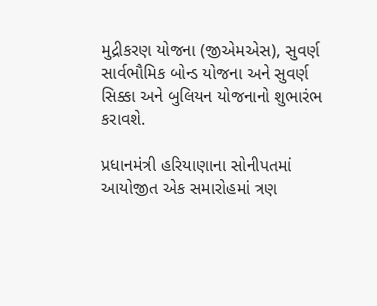મુદ્રીકરણ યોજના (જીએમએસ), સુવર્ણ સાર્વભૌમિક બોન્ડ યોજના અને સુવર્ણ સિક્કા અને બુલિયન યોજનાનો શુભારંભ કરાવશે.

પ્રધાનમંત્રી હરિયાણાના સોનીપતમાં આયોજીત એક સમારોહમાં ત્રણ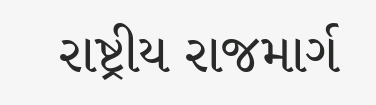રાષ્ટ્રીય રાજમાર્ગ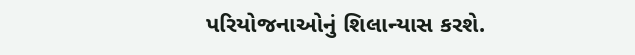પરિયોજનાઓનું શિલાન્યાસ કરશે.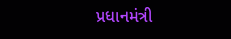પ્રધાનમંત્રી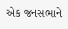એક જનસભાને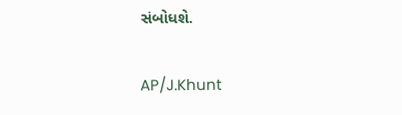સંબોધશે.

AP/J.Khunt